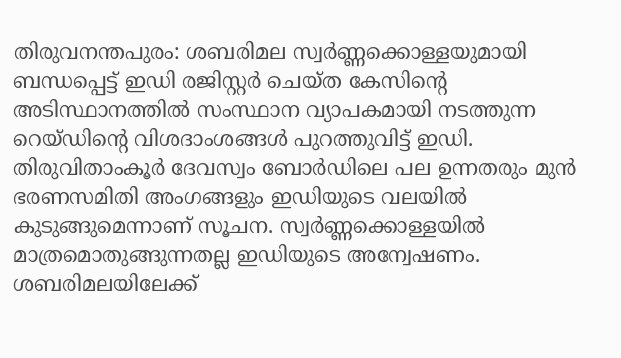തിരുവനന്തപുരം: ശബരിമല സ്വർണ്ണക്കൊള്ളയുമായി ബന്ധപ്പെട്ട് ഇഡി രജിസ്റ്റർ ചെയ്ത കേസിന്റെ അടിസ്ഥാനത്തിൽ സംസ്ഥാന വ്യാപകമായി നടത്തുന്ന റെയ്ഡിന്റെ വിശദാംശങ്ങൾ പുറത്തുവിട്ട് ഇഡി. തിരുവിതാംകൂർ ദേവസ്വം ബോർഡിലെ പല ഉന്നതരും മുൻ ഭരണസമിതി അംഗങ്ങളും ഇഡിയുടെ വലയിൽ കുടുങ്ങുമെന്നാണ് സൂചന. സ്വർണ്ണക്കൊള്ളയിൽ മാത്രമൊതുങ്ങുന്നതല്ല ഇഡിയുടെ അന്വേഷണം. ശബരിമലയിലേക്ക്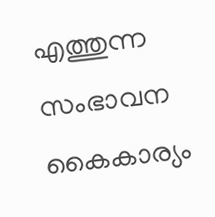എത്തുന്ന സംഭാവന കൈകാര്യം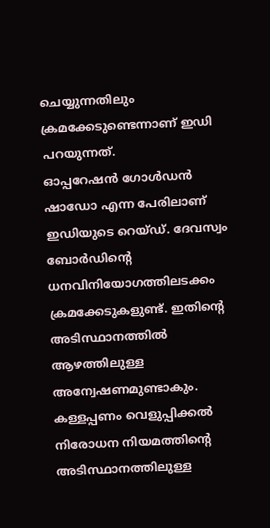ചെയ്യുന്നതിലും ക്രമക്കേടുണ്ടെന്നാണ് ഇഡി പറയുന്നത്.
ഓപ്പറേഷൻ ഗോൾഡൻ ഷാഡോ എന്ന പേരിലാണ് ഇഡിയുടെ റെയ്ഡ്. ദേവസ്വം ബോർഡിന്റെ ധനവിനിയോഗത്തിലടക്കം ക്രമക്കേടുകളുണ്ട്. ഇതിന്റെ അടിസ്ഥാനത്തിൽ ആഴത്തിലുള്ള അന്വേഷണമുണ്ടാകും. കള്ളപ്പണം വെളുപ്പിക്കൽ നിരോധന നിയമത്തിന്റെ അടിസ്ഥാനത്തിലുള്ള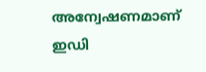അന്വേഷണമാണ് ഇഡി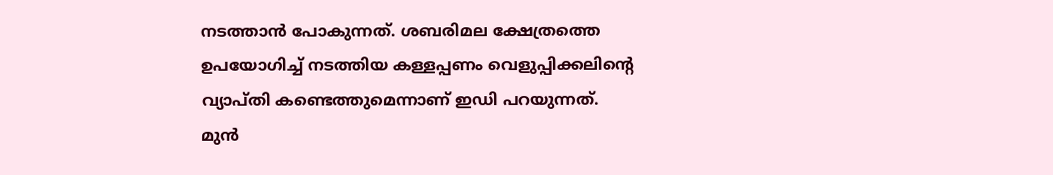നടത്താൻ പോകുന്നത്. ശബരിമല ക്ഷേത്രത്തെ ഉപയോഗിച്ച് നടത്തിയ കള്ളപ്പണം വെളുപ്പിക്കലിന്റെ വ്യാപ്തി കണ്ടെത്തുമെന്നാണ് ഇഡി പറയുന്നത്.
മുൻ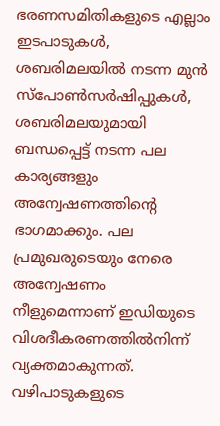ഭരണസമിതികളുടെ എല്ലാം ഇടപാടുകൾ, ശബരിമലയിൽ നടന്ന മുൻ സ്പോൺസർഷിപ്പുകൾ, ശബരിമലയുമായി ബന്ധപ്പെട്ട് നടന്ന പല കാര്യങ്ങളും അന്വേഷണത്തിന്റെ ഭാഗമാക്കും. പല പ്രമുഖരുടെയും നേരെ അന്വേഷണം നീളുമെന്നാണ് ഇഡിയുടെ വിശദീകരണത്തിൽനിന്ന് വ്യക്തമാകുന്നത്. വഴിപാടുകളുടെ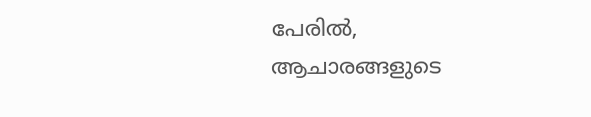പേരിൽ, ആചാരങ്ങളുടെ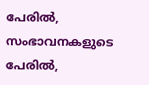പേരിൽ, സംഭാവനകളുടെ പേരിൽ,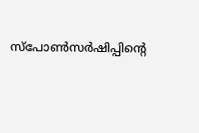സ്പോൺസർഷിപ്പിന്റെ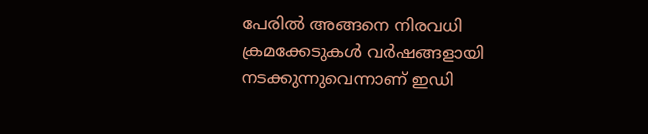പേരിൽ അങ്ങനെ നിരവധി ക്രമക്കേടുകൾ വർഷങ്ങളായി നടക്കുന്നുവെന്നാണ് ഇഡി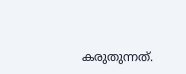കരുതുന്നത്.